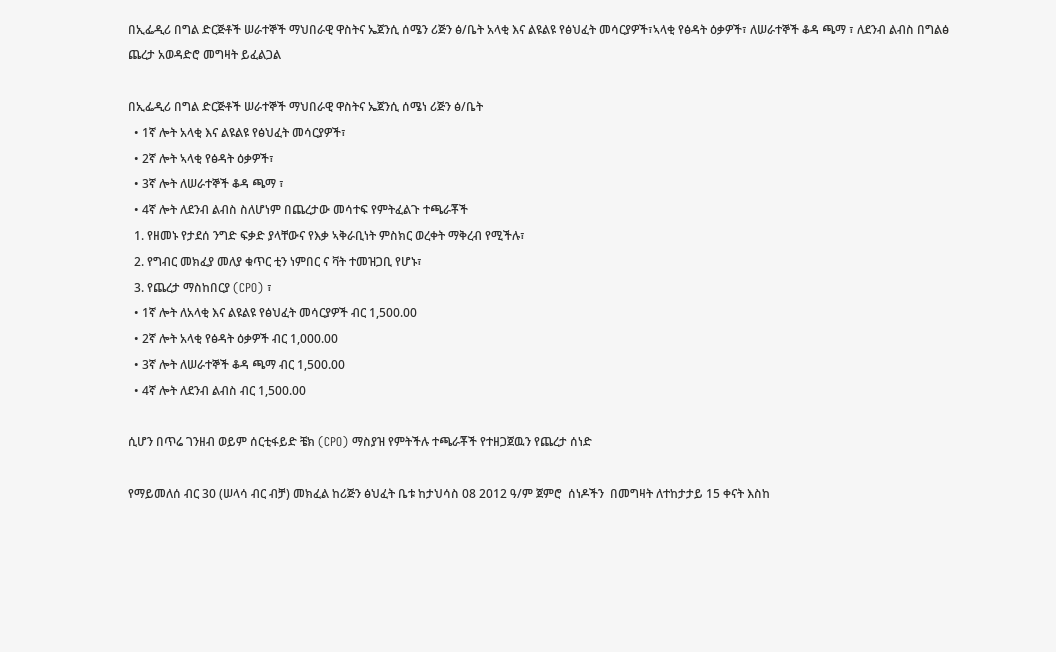በኢፌዲሪ በግል ድርጅቶች ሠራተኞች ማህበራዊ ዋስትና ኤጀንሲ ሰሜን ሪጅን ፅ/ቤት አላቂ እና ልዩልዩ የፅህፈት መሳርያዎች፣ኣላቂ የፅዳት ዕቃዎች፣ ለሠራተኞች ቆዳ ጫማ ፣ ለደንብ ልብስ በግልፅ ጨረታ አወዳድሮ መግዛት ይፈልጋል

በኢፌዲሪ በግል ድርጅቶች ሠራተኞች ማህበራዊ ዋስትና ኤጀንሲ ሰሜነ ሪጅን ፅ/ቤት
  • 1ኛ ሎት አላቂ እና ልዩልዩ የፅህፈት መሳርያዎች፣
  • 2ኛ ሎት ኣላቂ የፅዳት ዕቃዎች፣
  • 3ኛ ሎት ለሠራተኞች ቆዳ ጫማ ፣
  • 4ኛ ሎት ለደንብ ልብስ ስለሆነም በጨረታው መሳተፍ የምትፈልጉ ተጫራቾች
  1. የዘመኑ የታደሰ ንግድ ፍቃድ ያላቸውና የእቃ ኣቅራቢነት ምስክር ወረቀት ማቅረብ የሚችሉ፣
  2. የግብር መክፈያ መለያ ቁጥር ቲን ነምበር ና ቫት ተመዝጋቢ የሆኑ፣
  3. የጨረታ ማስከበርያ (CPO) ፣
  • 1ኛ ሎት ለአላቂ እና ልዩልዩ የፅህፈት መሳርያዎች ብር 1,500.00
  • 2ኛ ሎት አላቂ የፅዳት ዕቃዎች ብር 1,000.00
  • 3ኛ ሎት ለሠራተኞች ቆዳ ጫማ ብር 1,500.00
  • 4ኛ ሎት ለደንብ ልብስ ብር 1,500.00

ሲሆን በጥሬ ገንዘብ ወይም ሰርቲፋይድ ቼክ (CPO) ማስያዝ የምትችሉ ተጫራቾች የተዘጋጀዉን የጨረታ ሰነድ

የማይመለሰ ብር 30 (ሠላሳ ብር ብቻ) መክፈል ከሪጅን ፅህፈት ቤቱ ከታህሳስ 08 2012 ዓ/ም ጀምሮ  ሰነዶችን  በመግዛት ለተከታታይ 15 ቀናት እስከ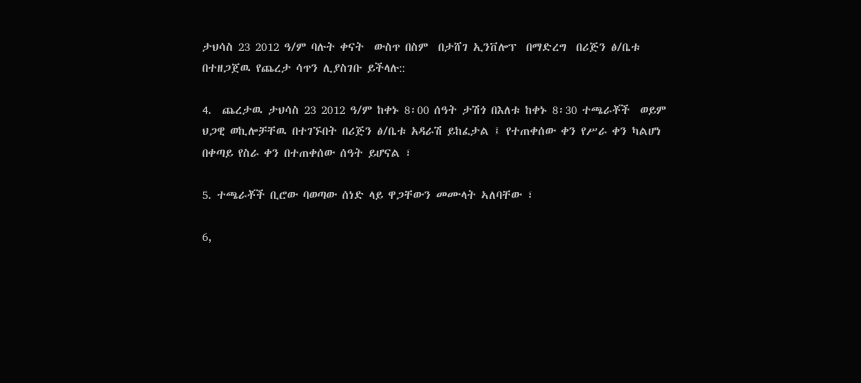ታህሳስ 23 2012 ዓ/ም ባሉት ቀናት  ውስጥ በስም  በታሸገ ኢንቨሎፕ  በማድረግ  በሪጅን ፅ/ቤቱ በተዘጋጀዉ የጨረታ ሳጥን ሊያስገቡ ይችላሉ::

4.  ጨረታዉ ታህሳስ 23 2012 ዓ/ም ከቀኑ 8፡00 ሰዓት ታሽጎ በእለቱ ከቀኑ 8፡30 ተጫራቾች  ወይም ህጋዊ ወኪሎቻቸዉ በተገኙበት በሪጅን ፅ/ቤቱ አዳራሽ ይከፈታል ፤ የተጠቀሰው ቀን የሥራ ቀን ካልሆነ በቀጣይ የስራ ቀን በተጠቀሰው ሰዓት ይሆናል ፣

5. ተጫራቾች ቢሮው ባወጣው ሰነድ ላይ ዋጋቸውን መሙላት ኣለባቸው ፣

6,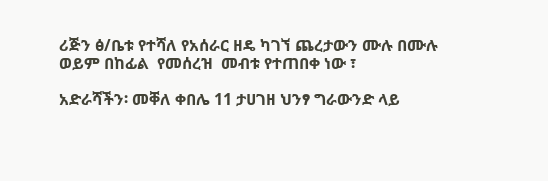ሪጅን ፅ/ቤቱ የተሻለ የአሰራር ዘዴ ካገኘ ጨረታውን ሙሉ በሙሉ ወይም በከፊል  የመሰረዝ  መብቱ የተጠበቀ ነው ፣

አድራሻችን፡ መቐለ ቀበሌ 11 ታሀገዘ ህንፃ ግራውንድ ላይ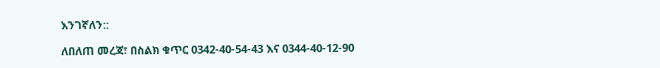እንገኛለን::

ለበለጠ መረጃ፣ በስልክ ቁጥር 0342-40-54-43 እና 0344-40-12-90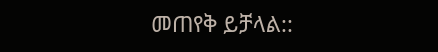መጠየቅ ይቻላል::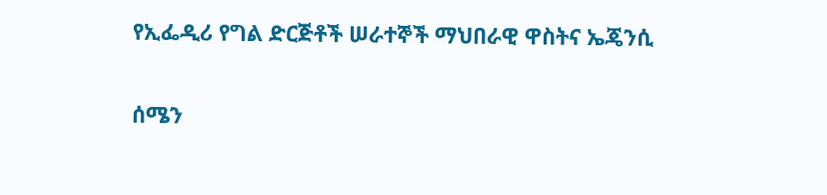የኢፌዲሪ የግል ድርጅቶች ሠራተኞች ማህበራዊ ዋስትና ኤጄንሲ

ሰሜን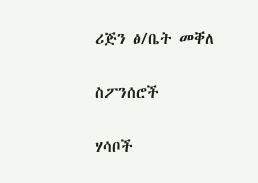ሪጅን ፅ/ቤት መቐለ

ስፖንሰሮች

ሃሳቦች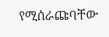የሚሰራጩባቸው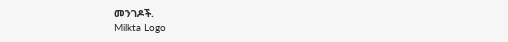መንገዶች.
Milkta Logo